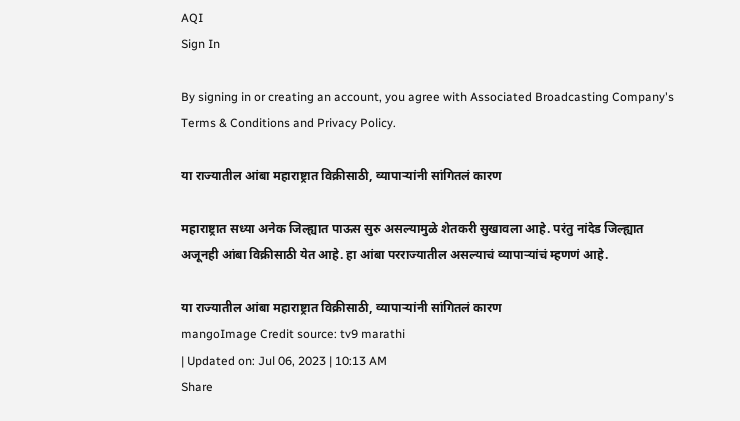AQI
Sign In

By signing in or creating an account, you agree with Associated Broadcasting Company's Terms & Conditions and Privacy Policy.

या राज्यातील आंबा महाराष्ट्रात विक्रीसाठी, व्यापाऱ्यांनी सांगितलं कारण

महाराष्ट्रात सध्या अनेक जिल्ह्यात पाऊस सुरु असल्यामुळे शेतकरी सुखावला आहे. परंतु नांदेड जिल्ह्यात अजूनही आंबा विक्रीसाठी येत आहे. हा आंबा परराज्यातील असल्याचं व्यापाऱ्यांचं म्हणणं आहे.

या राज्यातील आंबा महाराष्ट्रात विक्रीसाठी, व्यापाऱ्यांनी सांगितलं कारण
mangoImage Credit source: tv9 marathi
| Updated on: Jul 06, 2023 | 10:13 AM
Share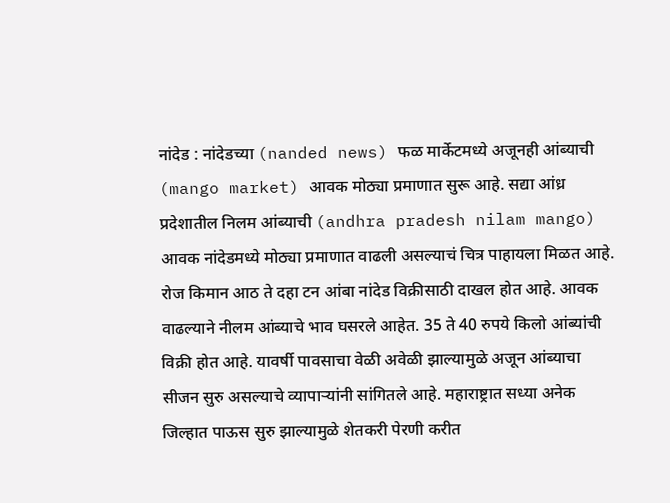नांदेड : नांदेडच्या (nanded news) फळ मार्केटमध्ये अजूनही आंब्याची (mango market) आवक मोठ्या प्रमाणात सुरू आहे. सद्या आंध्र प्रदेशातील निलम आंब्याची (andhra pradesh nilam mango) आवक नांदेडमध्ये मोठ्या प्रमाणात वाढली असल्याचं चित्र पाहायला मिळत आहे. रोज किमान आठ ते दहा टन आंबा नांदेड विक्रीसाठी दाखल होत आहे. आवक वाढल्याने नीलम आंब्याचे भाव घसरले आहेत. 35 ते 40 रुपये किलो आंब्यांची विक्री होत आहे. यावर्षी पावसाचा वेळी अवेळी झाल्यामुळे अजून आंब्याचा सीजन सुरु असल्याचे व्यापाऱ्यांनी सांगितले आहे. महाराष्ट्रात सध्या अनेक जिल्हात पाऊस सुरु झाल्यामुळे शेतकरी पेरणी करीत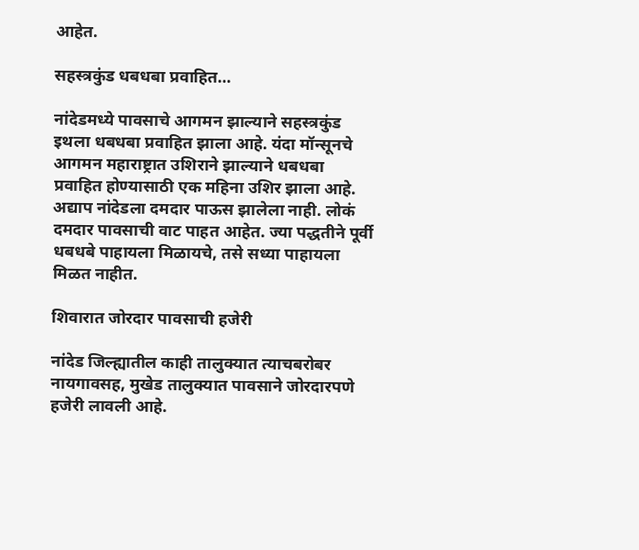आहेत.

सहस्त्रकुंड धबधबा प्रवाहित…

नांदेडमध्ये पावसाचे आगमन झाल्याने सहस्त्रकुंड इथला धबधबा प्रवाहित झाला आहे. यंदा मॉन्सूनचे आगमन महाराष्ट्रात उशिराने झाल्याने धबधबा प्रवाहित होण्यासाठी एक महिना उशिर झाला आहे. अद्याप नांदेडला दमदार पाऊस झालेला नाही. लोकं दमदार पावसाची वाट पाहत आहेत. ज्या पद्धतीने पूर्वी धबधबे पाहायला मिळायचे, तसे सध्या पाहायला मिळत नाहीत.

शिवारात जोरदार पावसाची हजेरी

नांदेड जिल्ह्यातील काही तालुक्यात त्याचबरोबर नायगावसह, मुखेड तालुक्यात पावसाने जोरदारपणे हजेरी लावली आहे.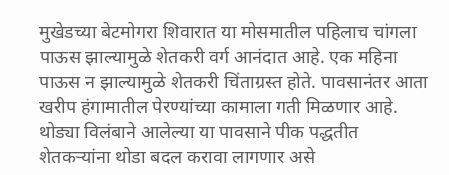मुखेडच्या बेटमोगरा शिवारात या मोसमातील पहिलाच चांगला पाऊस झाल्यामुळे शेतकरी वर्ग आनंदात आहे. एक महिना पाऊस न झाल्यामुळे शेतकरी चिंताग्रस्त होते. पावसानंतर आता खरीप हंगामातील पेरण्यांच्या कामाला गती मिळणार आहे. थोड्या विलंबाने आलेल्या या पावसाने पीक पद्धतीत शेतकऱ्यांना थोडा बदल करावा लागणार असे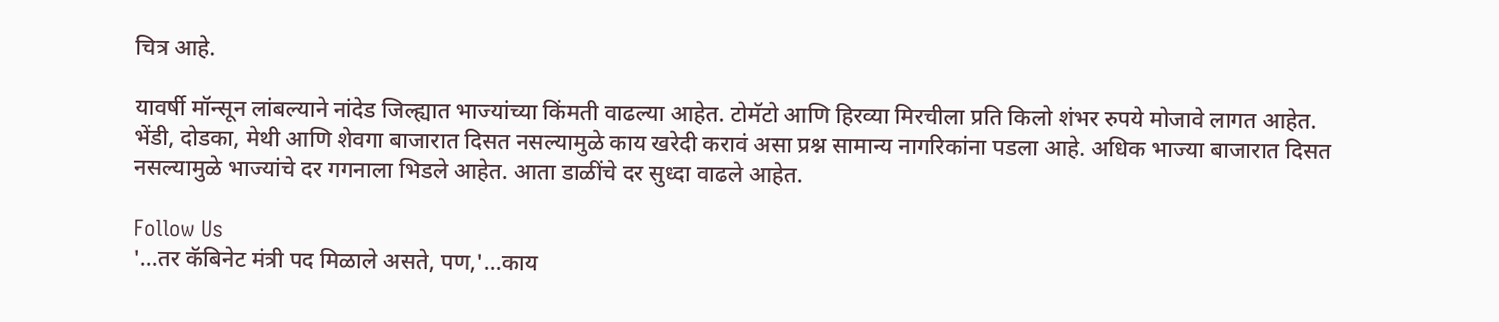चित्र आहे.

यावर्षी मॉन्सून लांबल्याने नांदेड जिल्ह्यात भाज्यांच्या किंमती वाढल्या आहेत. टोमॅटो आणि हिरव्या मिरचीला प्रति किलो शंभर रुपये मोजावे लागत आहेत. भेंडी, दोडका, मेथी आणि शेवगा बाजारात दिसत नसल्यामुळे काय खरेदी करावं असा प्रश्न सामान्य नागरिकांना पडला आहे. अधिक भाज्या बाजारात दिसत नसल्यामुळे भाज्यांचे दर गगनाला भिडले आहेत. आता डाळींचे दर सुध्दा वाढले आहेत.

Follow Us
'...तर कॅबिनेट मंत्री पद मिळाले असते, पण,'...काय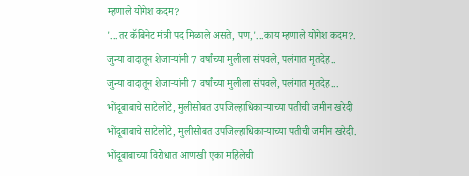म्हणाले योगेश कदम?
'...तर कॅबिनेट मंत्री पद मिळाले असते, पण,'...काय म्हणाले योगेश कदम?.
जुन्या वादातून शेजाऱ्यांनी 7 वर्षांच्या मुलीला संपवले, पलंगात मृतदेह..
जुन्या वादातून शेजाऱ्यांनी 7 वर्षांच्या मुलीला संपवले, पलंगात मृतदेह...
भोंदूबाबाचे साटेलोटे, मुलीसोबत उपजिल्हाधिकाऱ्याच्या पतीची जमीन खरेदी
भोंदूबाबाचे साटेलोटे, मुलीसोबत उपजिल्हाधिकाऱ्याच्या पतीची जमीन खरेदी.
भोंदूबाबाच्या विरोधात आणखी एका महिलेची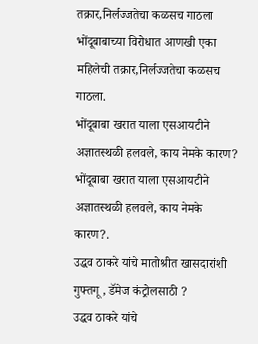तक्रार,निर्लज्जतेचा कळसच गाठला
भोंदूबाबाच्या विरोधात आणखी एका महिलेची तक्रार,निर्लज्जतेचा कळसच गाठला.
भोंदूबाबा खरात याला एसआयटीने अज्ञातस्थळी हलवले, काय नेमके कारण?
भोंदूबाबा खरात याला एसआयटीने अज्ञातस्थळी हलवले, काय नेमके कारण?.
उद्धव ठाकरे यांचे मातोश्रीत खासदारांशी गुफ्तगू , डॅमेज कंट्रोलसाठी ?
उद्धव ठाकरे यांचे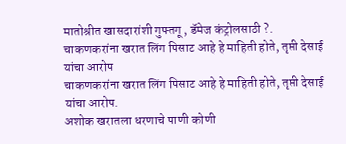मातोश्रीत खासदारांशी गुफ्तगू , डॅमेज कंट्रोलसाठी ?.
चाकणकरांना खरात लिंग पिसाट आहे हे माहिती होते, तृप्ती देसाई यांचा आरोप
चाकणकरांना खरात लिंग पिसाट आहे हे माहिती होते, तृप्ती देसाई यांचा आरोप.
अशोक खरातला धरणाचे पाणी कोणी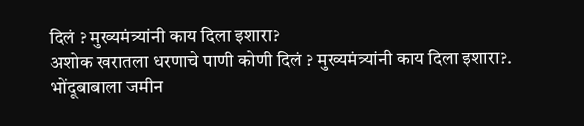दिलं ? मुख्यमंत्र्यांनी काय दिला इशारा?
अशोक खरातला धरणाचे पाणी कोणी दिलं ? मुख्यमंत्र्यांनी काय दिला इशारा?.
भोंदूबाबाला जमीन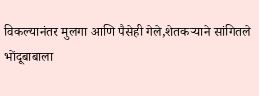विकल्यानंतर मुलगा आणि पैसेही गेले,शेतकऱ्याने सांगितले
भोंदूबाबाला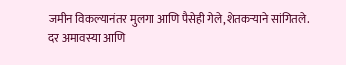जमीन विकल्यानंतर मुलगा आणि पैसेही गेले,शेतकऱ्याने सांगितले.
दर अमावस्या आणि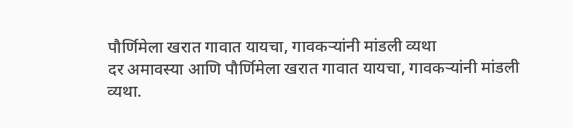पौर्णिमेला खरात गावात यायचा, गावकऱ्यांनी मांडली व्यथा
दर अमावस्या आणि पौर्णिमेला खरात गावात यायचा, गावकऱ्यांनी मांडली व्यथा.